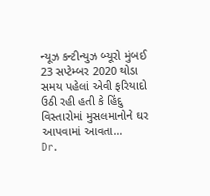ન્યૂઝ કન્ટીન્યુઝ બ્યૂરો મુંબઈ 23 સપ્ટેમ્બર 2020 થોડા સમય પહેલાં એવી ફરિયાદો ઉઠી રહી હતી કે હિંદુ વિસ્તારોમાં મુસલમાનોને ઘર આપવામાં આવતા…
Dr.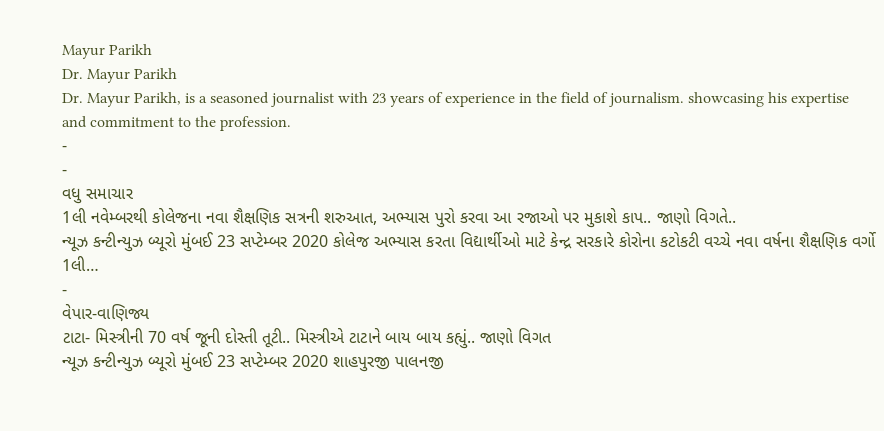Mayur Parikh
Dr. Mayur Parikh
Dr. Mayur Parikh, is a seasoned journalist with 23 years of experience in the field of journalism. showcasing his expertise and commitment to the profession.
-
-
વધુ સમાચાર
1લી નવેમ્બરથી કોલેજના નવા શૈક્ષણિક સત્રની શરુઆત, અભ્યાસ પુરો કરવા આ રજાઓ પર મુકાશે કાપ.. જાણો વિગતે..
ન્યૂઝ કન્ટીન્યુઝ બ્યૂરો મુંબઈ 23 સપ્ટેમ્બર 2020 કોલેજ અભ્યાસ કરતા વિદ્યાર્થીઓ માટે કેન્દ્ર સરકારે કોરોના કટોકટી વચ્ચે નવા વર્ષના શૈક્ષણિક વર્ગો 1લી…
-
વેપાર-વાણિજ્ય
ટાટા- મિસ્ત્રીની 70 વર્ષ જૂની દોસ્તી તૂટી.. મિસ્ત્રીએ ટાટાને બાય બાય કહ્યું.. જાણો વિગત
ન્યૂઝ કન્ટીન્યુઝ બ્યૂરો મુંબઈ 23 સપ્ટેમ્બર 2020 શાહપુરજી પાલનજી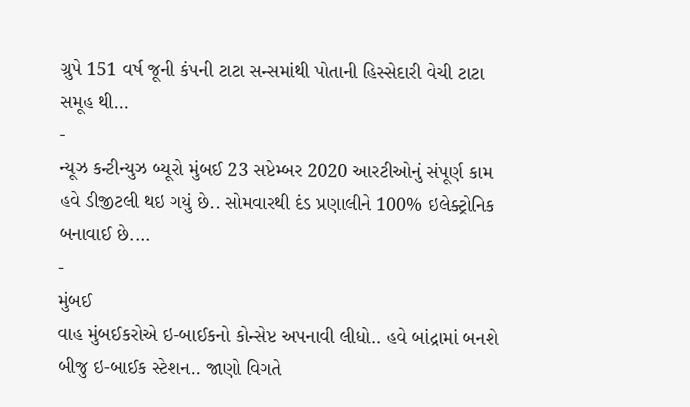ગ્રુપે 151 વર્ષ જૂની કંપની ટાટા સન્સમાંથી પોતાની હિસ્સેદારી વેચી ટાટા સમૂહ થી…
-
ન્યૂઝ કન્ટીન્યુઝ બ્યૂરો મુંબઈ 23 સપ્ટેમ્બર 2020 આરટીઓનું સંપૂર્ણ કામ હવે ડીજીટલી થઇ ગયું છે.. સોમવારથી દંડ પ્રણાલીને 100% ઇલેક્ટ્રોનિક બનાવાઈ છે.…
-
મુંબઈ
વાહ મુંબઈકરોએ ઇ-બાઈકનો કોન્સેપ્ટ અપનાવી લીધો.. હવે બાંદ્રામાં બનશે બીજુ ઇ-બાઈક સ્ટેશન.. જાણો વિગતે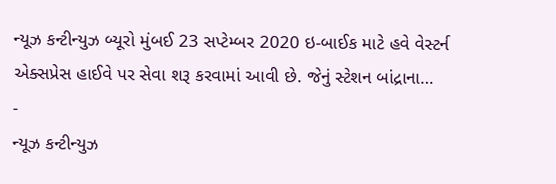ન્યૂઝ કન્ટીન્યુઝ બ્યૂરો મુંબઈ 23 સપ્ટેમ્બર 2020 ઇ-બાઈક માટે હવે વેસ્ટર્ન એક્સપ્રેસ હાઈવે પર સેવા શરૂ કરવામાં આવી છે. જેનું સ્ટેશન બાંદ્રાના…
-
ન્યૂઝ કન્ટીન્યુઝ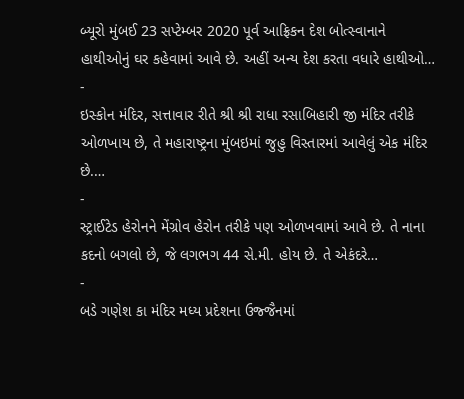બ્યૂરો મુંબઈ 23 સપ્ટેમ્બર 2020 પૂર્વ આફ્રિકન દેશ બોત્સ્વાનાને હાથીઓનું ઘર કહેવામાં આવે છે. અહીં અન્ય દેશ કરતા વધારે હાથીઓ…
-
ઇસ્કોન મંદિર, સત્તાવાર રીતે શ્રી શ્રી રાધા રસાબિહારી જી મંદિર તરીકે ઓળખાય છે, તે મહારાષ્ટ્રના મુંબઇમાં જુહુ વિસ્તારમાં આવેલું એક મંદિર છે.…
-
સ્ટ્રાઈટેડ હેરોનને મેંગ્રોવ હેરોન તરીકે પણ ઓળખવામાં આવે છે. તે નાના કદનો બગલો છે, જે લગભગ 44 સે.મી. હોય છે. તે એકંદરે…
-
બડે ગણેશ કા મંદિર મધ્ય પ્રદેશના ઉજ્જૈનમાં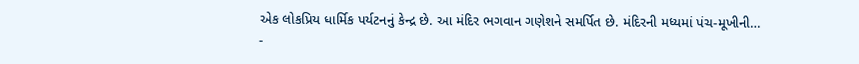એક લોકપ્રિય ધાર્મિક પર્યટનનું કેન્દ્ર છે. આ મંદિર ભગવાન ગણેશને સમર્પિત છે. મંદિરની મધ્યમાં પંચ-મૂખીની…
-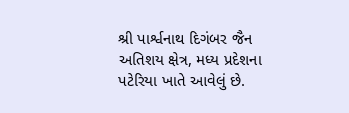શ્રી પાર્શ્વનાથ દિગંબર જૈન અતિશય ક્ષેત્ર, મધ્ય પ્રદેશના પટેરિયા ખાતે આવેલું છે.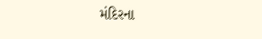મંદિરના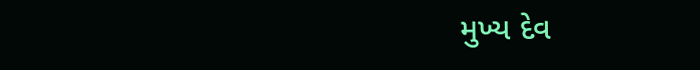મુખ્ય દેવ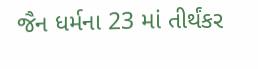જૈન ધર્મના 23 માં તીર્થંકર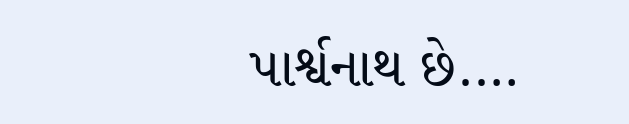પાર્શ્વનાથ છે.…